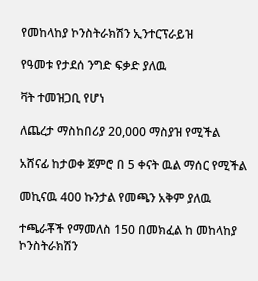የመከላከያ ኮንስትራክሽን ኢንተርፕራይዝ

የዓመቱ የታደሰ ንግድ ፍቃድ ያለዉ

ቫት ተመዝጋቢ የሆነ

ለጨረታ ማስከበሪያ 20,000 ማስያዝ የሚችል

አሸናፊ ከታወቀ ጀምሮ በ 5 ቀናት ዉል ማሰር የሚችል

መኪናዉ 400 ኩንታል የመጫን አቅም ያለዉ

ተጫራቾች የማመለስ 150 በመክፈል ከ መከላከያ ኮንስትራክሽን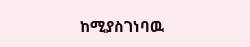ከሚያስገነባዉ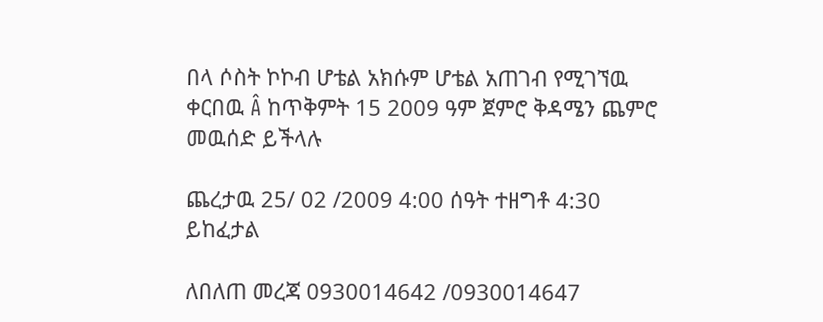በላ ሶስት ኮኮብ ሆቴል አክሱም ሆቴል አጠገብ የሚገኘዉ ቀርበዉ Â ከጥቅምት 15 2009 ዓም ጀምሮ ቅዳሜን ጨምሮ መዉሰድ ይችላሉ

ጨረታዉ 25/ 02 /2009 4:00 ሰዓት ተዘግቶ 4:30 ይከፈታል

ለበለጠ መረጃ 0930014642 /0930014647